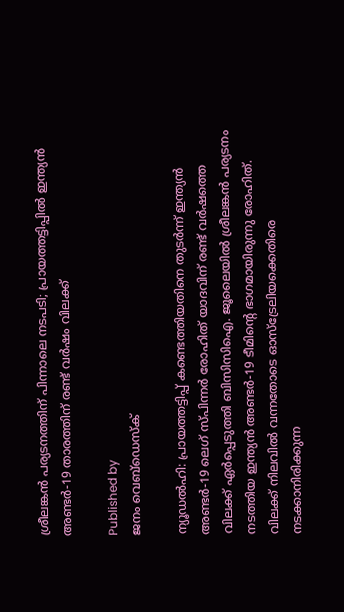ശ്രീലങ്കന്‍ പര്യടനത്തിന് പിന്നാലെ നടപടി; പ്രായത്തട്ടിപ്പില്‍ ഇന്ത്യന്‍ അണ്ടര്‍-19 താരത്തിന് രണ്ട് വര്‍ഷം വിലക്ക്

Published by
ജനം വെബ്‌ഡെസ്ക്

ന്യൂഡല്‍ഹി: പ്രായത്തട്ടിപ്പ് കണ്ടെത്തിയതിനെ തുടര്‍ന്ന് ഇന്ത്യന്‍ അണ്ടര്‍-19 ലെഗ് സ്പിന്നര്‍ രോഹിത് യാദവിന് രണ്ട് വര്‍ഷത്തെ വിലക്ക് ഏര്‍പ്പെടുത്തി ബിസിസിഐ. ജൂലൈയില്‍ ശ്രീലങ്കന്‍ പര്യടനം നടത്തിയ ഇന്ത്യന്‍ അണ്ടര്‍-19 ടീമിന്റെ ഭാഗമായിരുന്നു രോഹിത്. വിലക്ക് നിലവില്‍ വന്നതോടെ ഓസ്ട്രേലിയക്കെതിരെ നടക്കാനിരിക്കുന്ന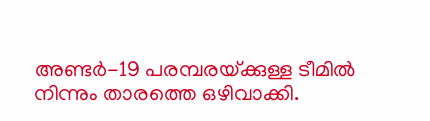അണ്ടര്‍-19 പരമ്പരയ്‌ക്കുള്ള ടീമില്‍ നിന്നും താരത്തെ ഒഴിവാക്കി.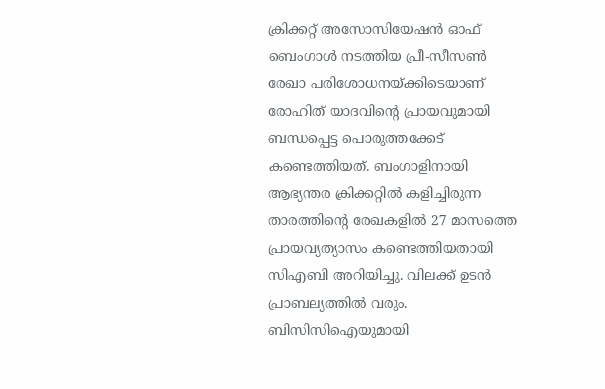ക്രിക്കറ്റ് അസോസിയേഷന്‍ ഓഫ് ബെംഗാള്‍ നടത്തിയ പ്രീ-സീസണ്‍ രേഖാ പരിശോധനയ്‌ക്കിടെയാണ് രോഹിത് യാദവിന്റെ പ്രായവുമായി ബന്ധപ്പെട്ട പൊരുത്തക്കേട് കണ്ടെത്തിയത്. ബംഗാളിനായി ആഭ്യന്തര ക്രിക്കറ്റില്‍ കളിച്ചിരുന്ന താരത്തിന്റെ രേഖകളില്‍ 27 മാസത്തെ പ്രായവ്യത്യാസം കണ്ടെത്തിയതായി സിഎബി അറിയിച്ചു. വിലക്ക് ഉടന്‍ പ്രാബല്യത്തില്‍ വരും. ബിസിസിഐയുമായി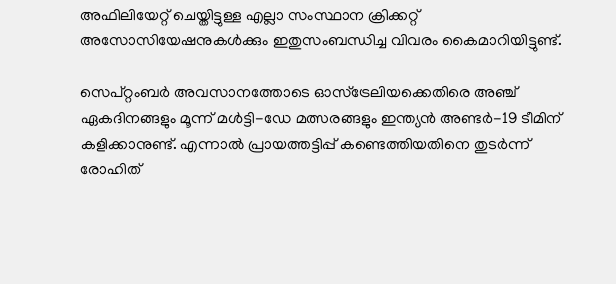അഫിലിയേറ്റ് ചെയ്തിട്ടുള്ള എല്ലാ സംസ്ഥാന ക്രിക്കറ്റ് അസോസിയേഷനുകള്‍ക്കും ഇതുസംബന്ധിച്ച വിവരം കൈമാറിയിട്ടുണ്ട്.

സെപ്റ്റംബര്‍ അവസാനത്തോടെ ഓസ്ട്രേലിയക്കെതിരെ അഞ്ച് ഏകദിനങ്ങളും മൂന്ന് മള്‍ട്ടി-ഡേ മത്സരങ്ങളും ഇന്ത്യന്‍ അണ്ടര്‍-19 ടീമിന് കളിക്കാനുണ്ട്. എന്നാല്‍ പ്രായത്തട്ടിപ്പ് കണ്ടെത്തിയതിനെ തുടര്‍ന്ന് രോഹിത്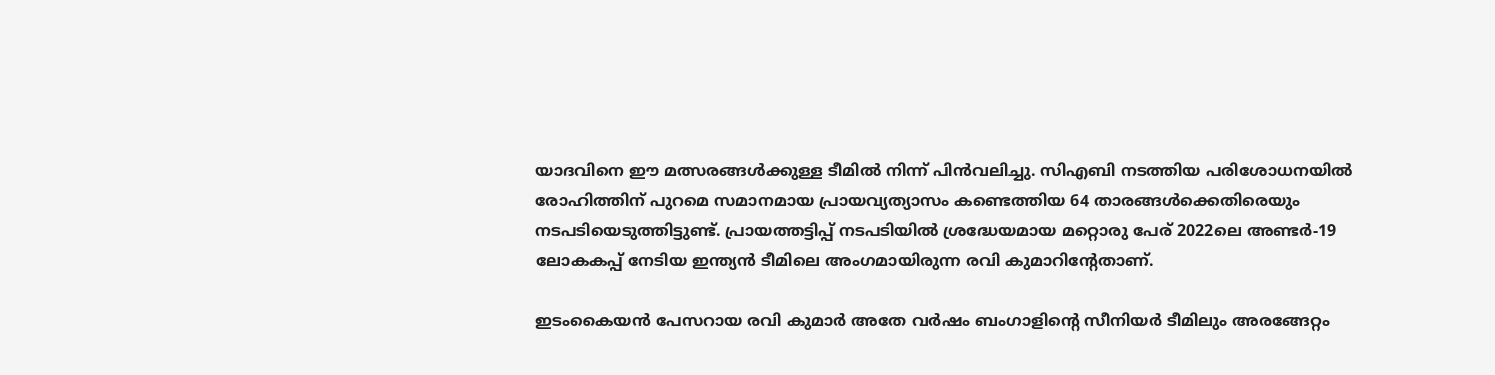യാദവിനെ ഈ മത്സരങ്ങള്‍ക്കുള്ള ടീമില്‍ നിന്ന് പിന്‍വലിച്ചു. സിഎബി നടത്തിയ പരിശോധനയില്‍ രോഹിത്തിന് പുറമെ സമാനമായ പ്രായവ്യത്യാസം കണ്ടെത്തിയ 64 താരങ്ങള്‍ക്കെതിരെയും നടപടിയെടുത്തിട്ടുണ്ട്. പ്രായത്തട്ടിപ്പ് നടപടിയില്‍ ശ്രദ്ധേയമായ മറ്റൊരു പേര് 2022ലെ അണ്ടര്‍-19 ലോകകപ്പ് നേടിയ ഇന്ത്യന്‍ ടീമിലെ അംഗമായിരുന്ന രവി കുമാറിന്റേതാണ്.

ഇടംകൈയന്‍ പേസറായ രവി കുമാര്‍ അതേ വര്‍ഷം ബംഗാളിന്റെ സീനിയര്‍ ടീമിലും അരങ്ങേറ്റം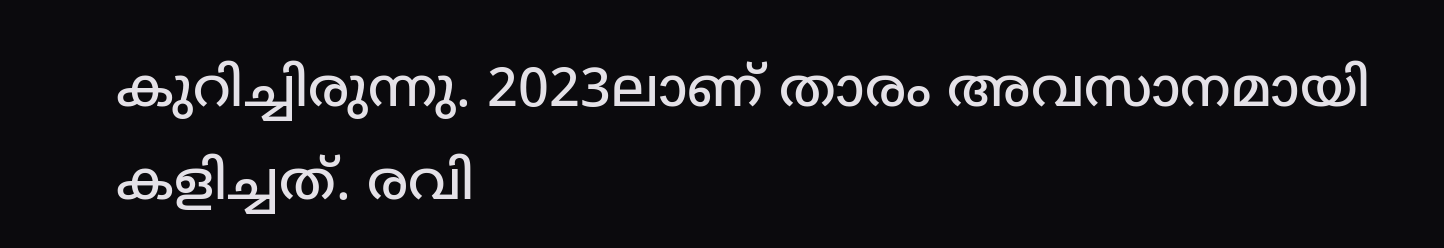കുറിച്ചിരുന്നു. 2023ലാണ് താരം അവസാനമായി കളിച്ചത്. രവി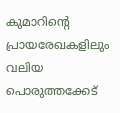കുമാറിന്റെ പ്രായരേഖകളിലും വലിയ പൊരുത്തക്കേട്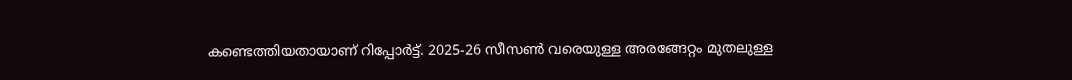കണ്ടെത്തിയതായാണ് റിപ്പോര്‍ട്ട്. 2025-26 സീസണ്‍ വരെയുള്ള അരങ്ങേറ്റം മുതലുള്ള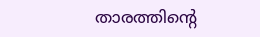താരത്തിന്റെ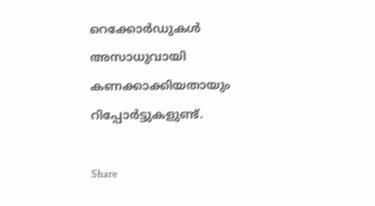റെക്കോര്‍ഡുകള്‍ അസാധുവായി കണക്കാക്കിയതായും റിപ്പോര്‍ട്ടുകളുണ്ട്.

Share